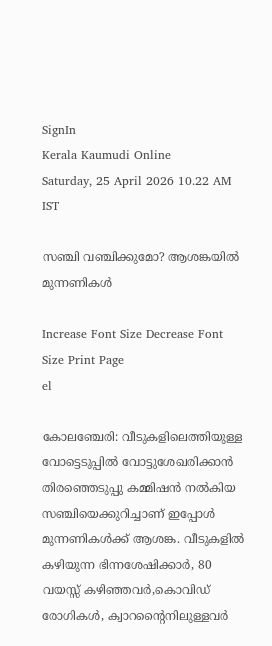SignIn
Kerala Kaumudi Online
Saturday, 25 April 2026 10.22 AM IST

സഞ്ചി വഞ്ചിക്കുമോ? ആശങ്കയിൽ മുന്നണികൾ

Increase Font Size Decrease Font Size Print Page
el

കോലഞ്ചേരി: വീടുകളിലെത്തിയുള്ള വോട്ടെടുപ്പിൽ വോട്ടുശേഖരിക്കാൻ തിരഞ്ഞെടുപ്പു കമ്മിഷൻ നൽകിയ സഞ്ചിയെക്കുറിച്ചാണ് ഇപ്പോൾ മുന്നണികൾക്ക് ആശങ്ക. വീടുകളിൽ കഴിയുന്ന ഭിന്നശേഷിക്കാർ, 80 വയസ്സ് കഴിഞ്ഞവർ,കൊവിഡ് രോഗികൾ, ക്വാറന്റൈനിലുള്ളവർ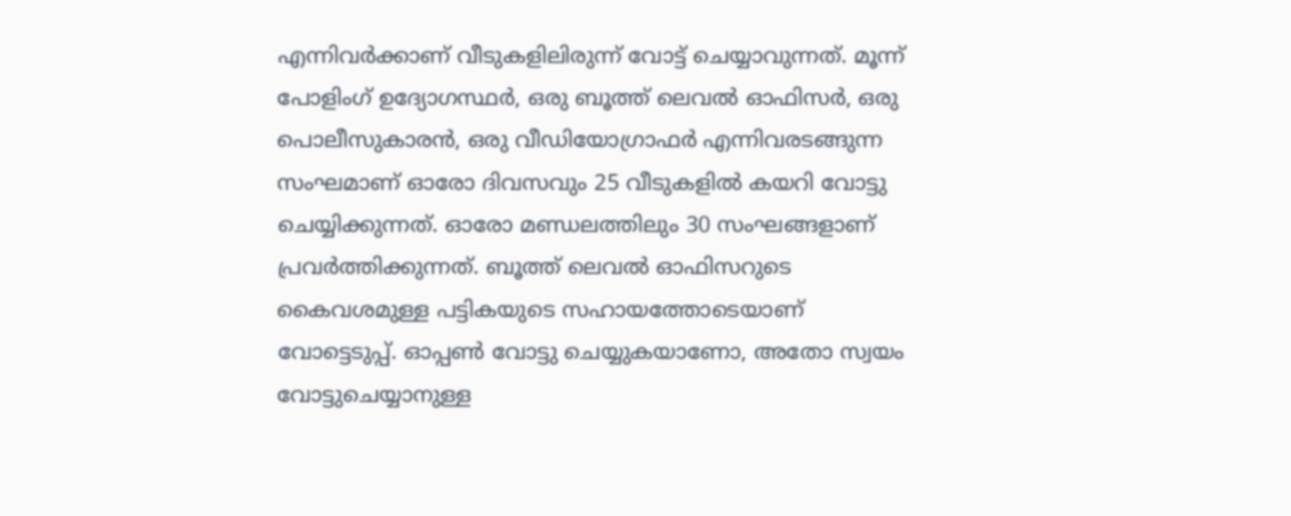എന്നിവർക്കാണ് വീടുകളിലിരുന്ന് വോട്ട് ചെയ്യാവുന്നത്. മൂന്ന് പോളിംഗ് ഉദ്യോഗസ്ഥർ, ഒരു ബൂത്ത് ലെവൽ ഓഫിസർ, ഒരു പൊലീസുകാരൻ, ഒരു വീഡിയോഗ്രാഫർ എന്നിവരടങ്ങുന്ന സംഘമാണ് ഓരോ ദിവസവും 25 വീടുകളിൽ കയറി വോട്ടു ചെയ്യിക്കുന്നത്. ഓരോ മണ്ഡലത്തിലും 30 സംഘങ്ങളാണ് പ്രവർത്തിക്കുന്നത്. ബൂത്ത് ലെവൽ ഓഫിസറുടെ കൈവശമുള്ള പട്ടികയുടെ സഹായത്തോടെയാണ് വോട്ടെടുപ്പ്. ഓപ്പൺ വോട്ടു ചെയ്യുകയാണോ, അതോ സ്വയം വോട്ടുചെയ്യാനുള്ള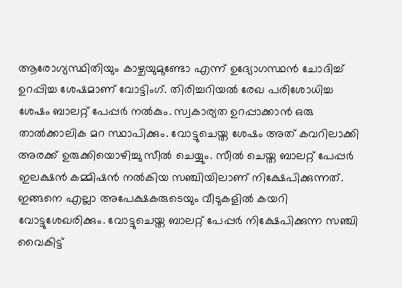ആരോഗ്യസ്ഥിതിയും കാഴ്ചയുമുണ്ടോ എന്ന് ഉദ്യോഗസ്ഥൻ ചോദിച്ച് ഉറപ്പിച്ച ശേഷമാണ് വോട്ടിംഗ്. തിരിച്ചറിയൽ രേഖ പരിശോധിച്ച ശേഷം ബാലറ്റ് പേപ്പർ നൽകും. സ്വകാര്യത ഉറപ്പാക്കാൻ ഒരു താൽക്കാലിക മറ സ്ഥാപിക്കും. വോട്ടുചെയ്ത ശേഷം അത് കവറിലാക്കി അരക്ക് ഉരുക്കിയൊഴിച്ചു സീൽ ചെയ്യും. സീൽ ചെയ്ത ബാലറ്റ് പേപ്പർ ഇലക്ഷൻ കമ്മിഷൻ നൽകിയ സഞ്ചിയിലാണ് നിക്ഷേപിക്കുന്നത്. ഇങ്ങനെ എല്ലാ അപേക്ഷകരുടെയും വീടുകളിൽ കയറി വോട്ടുശേഖരിക്കും. വോട്ടുചെയ്ത ബാലറ്റ് പേപ്പർ നിക്ഷേപിക്കുന്ന സഞ്ചി വൈകിട്ട്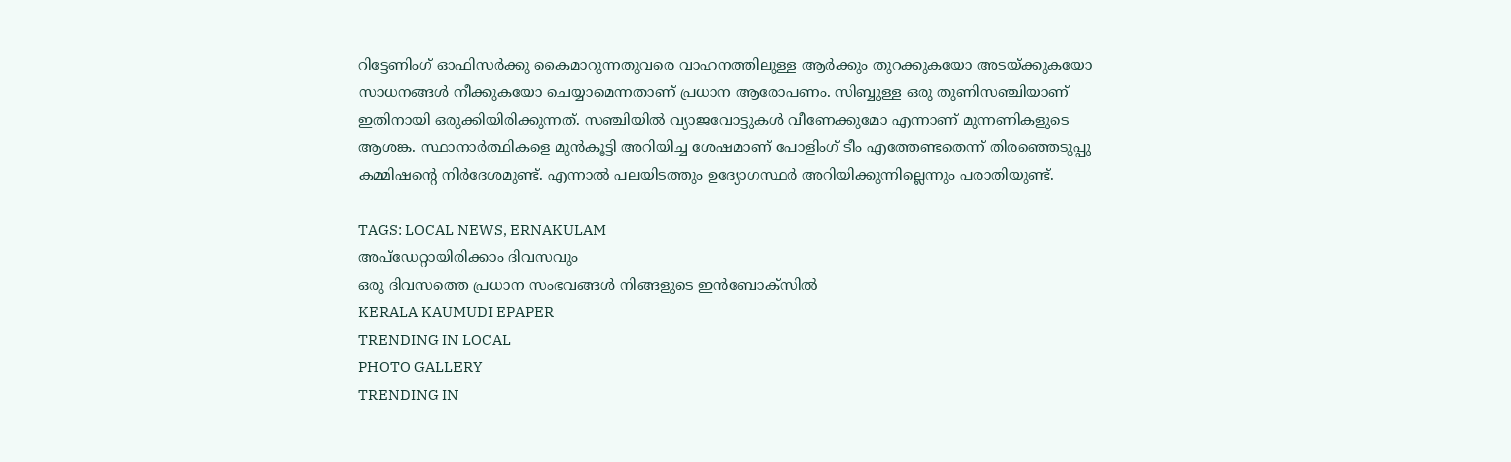റിട്ടേണിംഗ് ഓഫിസർക്കു കൈമാറുന്നതുവരെ വാഹനത്തിലുള്ള ആർക്കും തുറക്കുകയോ അടയ്ക്കുകയോ സാധനങ്ങൾ നീക്കുകയോ ചെയ്യാമെന്നതാണ് പ്രധാന ആരോപണം. സിബ്ബുള്ള ഒരു തുണിസഞ്ചിയാണ് ഇതിനായി ഒരുക്കിയിരിക്കുന്നത്. സഞ്ചിയിൽ വ്യാജവോട്ടുകൾ വീണേക്കുമോ എന്നാണ് മുന്നണികളുടെ ആശങ്ക. സ്ഥാനാർത്ഥികളെ മുൻകൂട്ടി അറിയിച്ച ശേഷമാണ് പോളിംഗ് ടീം എത്തേണ്ടതെന്ന് തിരഞ്ഞെടുപ്പു കമ്മിഷന്റെ നിർദേശമുണ്ട്. എന്നാൽ പലയിടത്തും ഉദ്യോഗസ്ഥർ അറിയിക്കുന്നില്ലെന്നും പരാതിയുണ്ട്.

TAGS: LOCAL NEWS, ERNAKULAM
അപ്ഡേറ്റായിരിക്കാം ദിവസവും
ഒരു ദിവസത്തെ പ്രധാന സംഭവങ്ങൾ നിങ്ങളുടെ ഇൻബോക്സിൽ
KERALA KAUMUDI EPAPER
TRENDING IN LOCAL
PHOTO GALLERY
TRENDING IN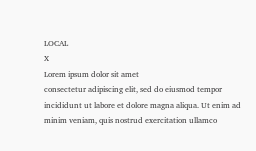LOCAL
X
Lorem ipsum dolor sit amet
consectetur adipiscing elit, sed do eiusmod tempor incididunt ut labore et dolore magna aliqua. Ut enim ad minim veniam, quis nostrud exercitation ullamco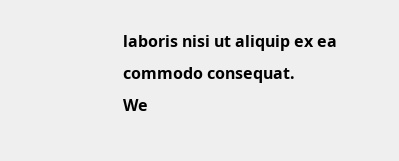laboris nisi ut aliquip ex ea commodo consequat.
We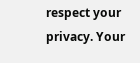respect your privacy. Your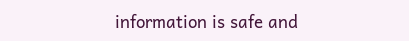information is safe and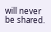will never be shared.